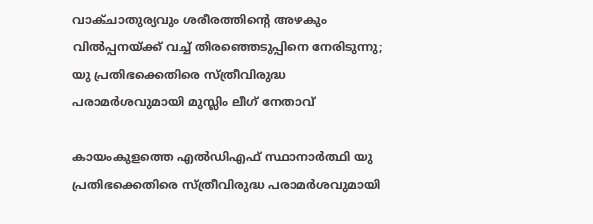വാക്ചാതുര്യവും ശരീരത്തിന്റെ അഴകും വിൽപ്പനയ്ക്ക് വച്ച് തിരഞ്ഞെടുപ്പിനെ നേരിടുന്നു; യു പ്രതിഭക്കെതിരെ സ്ത്രീവിരുദ്ധ പരാമർശവുമായി മുസ്ലിം ലീഗ് നേതാവ്

കായംകുളത്തെ എൽഡിഎഫ് സ്ഥാനാർത്ഥി യു പ്രതിഭക്കെതിരെ സ്ത്രീവിരുദ്ധ പരാമർശവുമായി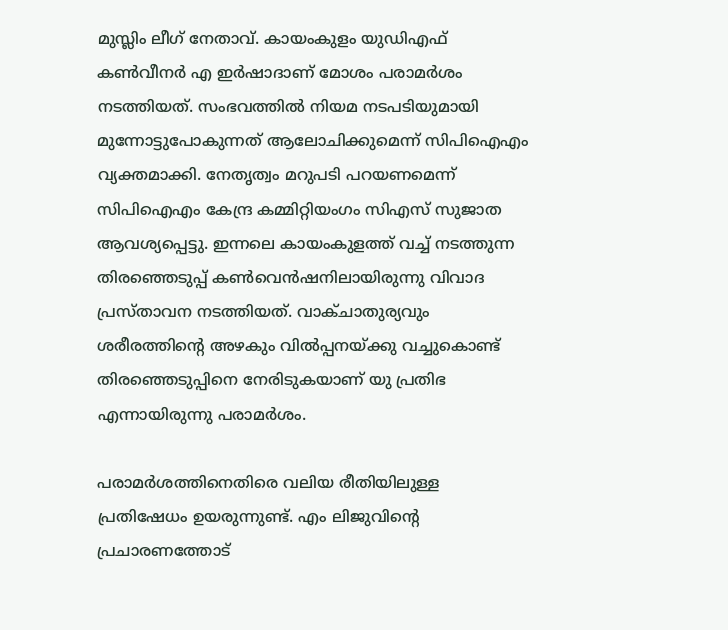മുസ്ലിം ലീഗ് നേതാവ്. കായംകുളം യുഡിഎഫ് കൺവീനർ എ ഇർഷാദാണ് മോശം പരാമർശം നടത്തിയത്. സംഭവത്തിൽ നിയമ നടപടിയുമായി മുന്നോട്ടുപോകുന്നത് ആലോചിക്കുമെന്ന് സിപിഐഎം വ്യക്തമാക്കി. നേതൃത്വം മറുപടി പറയണമെന്ന് സിപിഐഎം കേന്ദ്ര കമ്മിറ്റിയംഗം സിഎസ് സുജാത ആവശ്യപ്പെട്ടു. ഇന്നലെ കായംകുളത്ത് വച്ച് നടത്തുന്ന തിരഞ്ഞെടുപ്പ് കൺവെൻഷനിലായിരുന്നു വിവാദ പ്രസ്താവന നടത്തിയത്. വാക്ചാതുര്യവും ശരീരത്തിന്റെ അഴകും വിൽപ്പനയ്ക്കു വച്ചുകൊണ്ട് തിരഞ്ഞെടുപ്പിനെ നേരിടുകയാണ് യു പ്രതിഭ എന്നായിരുന്നു പരാമർശം.

പരാമർശത്തിനെതിരെ വലിയ രീതിയിലുള്ള പ്രതിഷേധം ഉയരുന്നുണ്ട്. എം ലിജുവിന്റെ പ്രചാരണത്തോട്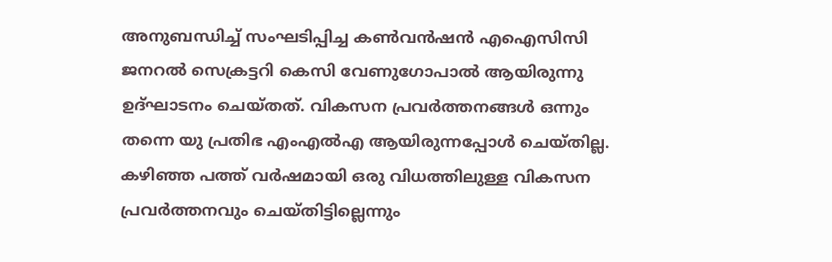അനുബന്ധിച്ച് സംഘടിപ്പിച്ച കൺവൻഷൻ എഐസിസി ജനറൽ സെക്രട്ടറി കെസി വേണുഗോപാൽ ആയിരുന്നു ഉദ്ഘാടനം ചെയ്തത്. വികസന പ്രവർത്തനങ്ങൾ ഒന്നും തന്നെ യു പ്രതിഭ എംഎൽഎ ആയിരുന്നപ്പോൾ ചെയ്തില്ല. കഴിഞ്ഞ പത്ത് വർഷമായി ഒരു വിധത്തിലുള്ള വികസന പ്രവർത്തനവും ചെയ്തിട്ടില്ലെന്നും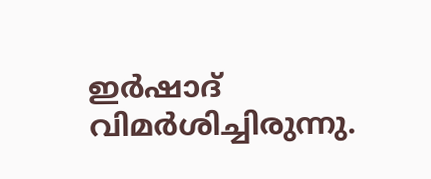ഇർഷാദ് വിമർശിച്ചിരുന്നു.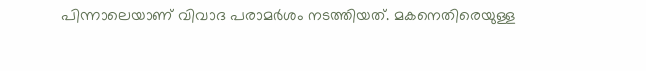പിന്നാലെയാണ് വിവാദ പരാമർശം നടത്തിയത്. മകനെതിരെയുള്ള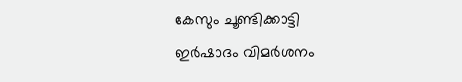കേസും ചൂണ്ടിക്കാട്ടി ഇർഷാദം വിമർശനം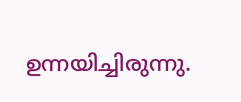ഉന്നയിച്ചിരുന്നു.